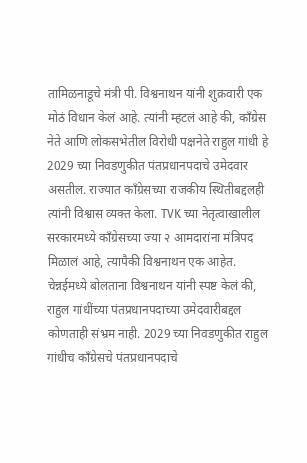तामिळनाडूचे मंत्री पी. विश्वनाथन यांनी शुक्रवारी एक मोठं विधान केलं आहे. त्यांनी म्हटलं आहे की, काँग्रेस नेते आणि लोकसभेतील विरोधी पक्षनेते राहुल गांधी हे 2029 च्या निवडणुकीत पंतप्रधानपदाचे उमेदवार असतील. राज्यात काँग्रेसच्या राजकीय स्थितीबद्दलही त्यांनी विश्वास व्यक्त केला. TVK च्या नेतृत्वाखालील सरकारमध्ये काँग्रेसच्या ज्या २ आमदारांना मंत्रिपद मिळालं आहे, त्यापैकी विश्वनाथन एक आहेत.
चेन्नईमध्ये बोलताना विश्वनाथन यांनी स्पष्ट केलं की, राहुल गांधींच्या पंतप्रधानपदाच्या उमेदवारीबद्दल कोणताही संभ्रम नाही. 2029 च्या निवडणुकीत राहुल गांधीच काँग्रेसचे पंतप्रधानपदाचे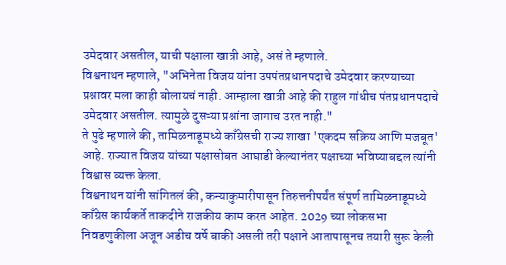उमेदवार असतील, याची पक्षाला खात्री आहे, असं ते म्हणाले.
विश्वनाथन म्हणाले, "अभिनेता विजय यांना उपपंतप्रधानपदाचे उमेदवार करण्याच्या प्रश्नावर मला काही बोलायचं नाही. आम्हाला खात्री आहे की राहुल गांधीच पंतप्रधानपदाचे उमेदवार असतील. त्यामुळे दुसऱ्या प्रश्नांना जागाच उरत नाही."
ते पुढे म्हणाले की, तामिळनाडूमध्ये काँग्रेसची राज्य शाखा 'एकदम सक्रिय आणि मजबूत' आहे. राज्यात विजय यांच्या पक्षासोबत आघाडी केल्यानंतर पक्षाच्या भविष्याबद्दल त्यांनी विश्वास व्यक्त केला.
विश्वनाथन यांनी सांगितलं की, कन्याकुमारीपासून तिरुत्तनीपर्यंत संपूर्ण तामिळनाडूमध्ये काँग्रेस कार्यकर्ते ताकदीने राजकीय काम करत आहेत. 2029 च्या लोकसभा निवडणुकीला अजून अडीच वर्षे बाकी असली तरी पक्षाने आतापासूनच तयारी सुरू केली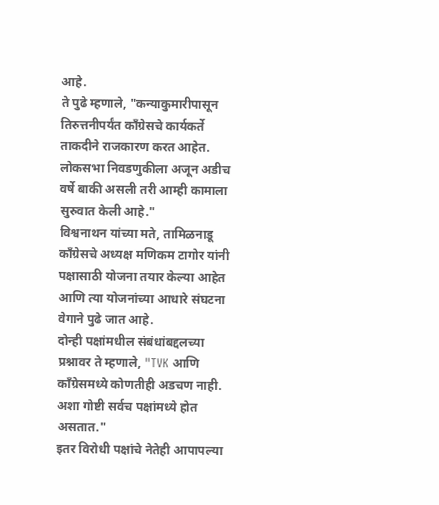आहे.
ते पुढे म्हणाले, "कन्याकुमारीपासून तिरुत्तनीपर्यंत काँग्रेसचे कार्यकर्ते ताकदीने राजकारण करत आहेत. लोकसभा निवडणुकीला अजून अडीच वर्षे बाकी असली तरी आम्ही कामाला सुरुवात केली आहे."
विश्वनाथन यांच्या मते, तामिळनाडू काँग्रेसचे अध्यक्ष मणिकम टागोर यांनी पक्षासाठी योजना तयार केल्या आहेत आणि त्या योजनांच्या आधारे संघटना वेगाने पुढे जात आहे.
दोन्ही पक्षांमधील संबंधांबद्दलच्या प्रश्नावर ते म्हणाले, "TVK आणि काँग्रेसमध्ये कोणतीही अडचण नाही. अशा गोष्टी सर्वच पक्षांमध्ये होत असतात."
इतर विरोधी पक्षांचे नेतेही आपापल्या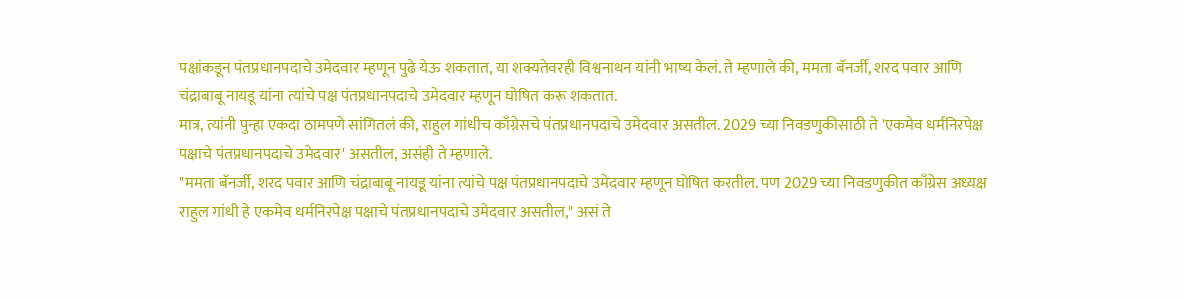पक्षांकडून पंतप्रधानपदाचे उमेदवार म्हणून पुढे येऊ शकतात, या शक्यतेवरही विश्वनाथन यांनी भाष्य केलं. ते म्हणाले की, ममता बॅनर्जी, शरद पवार आणि चंद्राबाबू नायडू यांना त्यांचे पक्ष पंतप्रधानपदाचे उमेदवार म्हणून घोषित करू शकतात.
मात्र, त्यांनी पुन्हा एकदा ठामपणे सांगितलं की, राहुल गांधीच काँग्रेसचे पंतप्रधानपदाचे उमेदवार असतील. 2029 च्या निवडणुकीसाठी ते 'एकमेव धर्मनिरपेक्ष पक्षाचे पंतप्रधानपदाचे उमेदवार' असतील, असंही ते म्हणाले.
"ममता बॅनर्जी, शरद पवार आणि चंद्राबाबू नायडू यांना त्यांचे पक्ष पंतप्रधानपदाचे उमेदवार म्हणून घोषित करतील. पण 2029 च्या निवडणुकीत काँग्रेस अध्यक्ष राहुल गांधी हे एकमेव धर्मनिरपेक्ष पक्षाचे पंतप्रधानपदाचे उमेदवार असतील," असं ते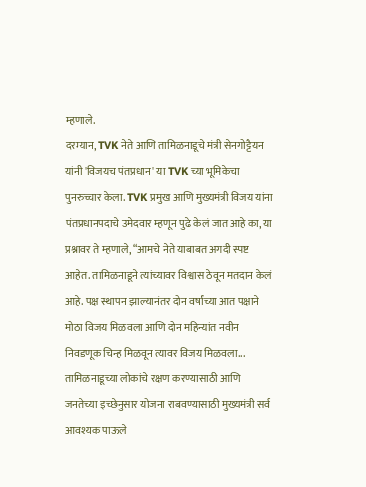म्हणाले.
दरम्यान, TVK नेते आणि तामिळनाडूचे मंत्री सेनगोट्टैयन यांनी 'विजयच पंतप्रधान' या TVK च्या भूमिकेचा पुनरुच्चार केला. TVK प्रमुख आणि मुख्यमंत्री विजय यांना पंतप्रधानपदाचे उमेदवार म्हणून पुढे केलं जात आहे का, या प्रश्नावर ते म्हणाले, “आमचे नेते याबाबत अगदी स्पष्ट आहेत. तामिळनाडूने त्यांच्यावर विश्वास ठेवून मतदान केलं आहे. पक्ष स्थापन झाल्यानंतर दोन वर्षांच्या आत पक्षाने मोठा विजय मिळवला आणि दोन महिन्यांत नवीन निवडणूक चिन्ह मिळवून त्यावर विजय मिळवला... तामिळनाडूच्या लोकांचे रक्षण करण्यासाठी आणि जनतेच्या इच्छेनुसार योजना राबवण्यासाठी मुख्यमंत्री सर्व आवश्यक पाऊले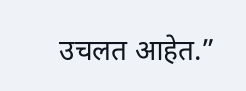उचलत आहेत.”